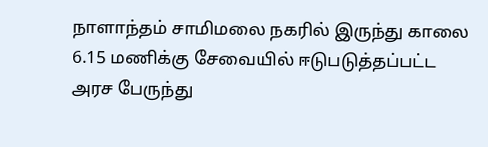நாளாந்தம் சாமிமலை நகரில் இருந்து காலை 6.15 மணிக்கு சேவையில் ஈடுபடுத்தப்பட்ட அரச பேருந்து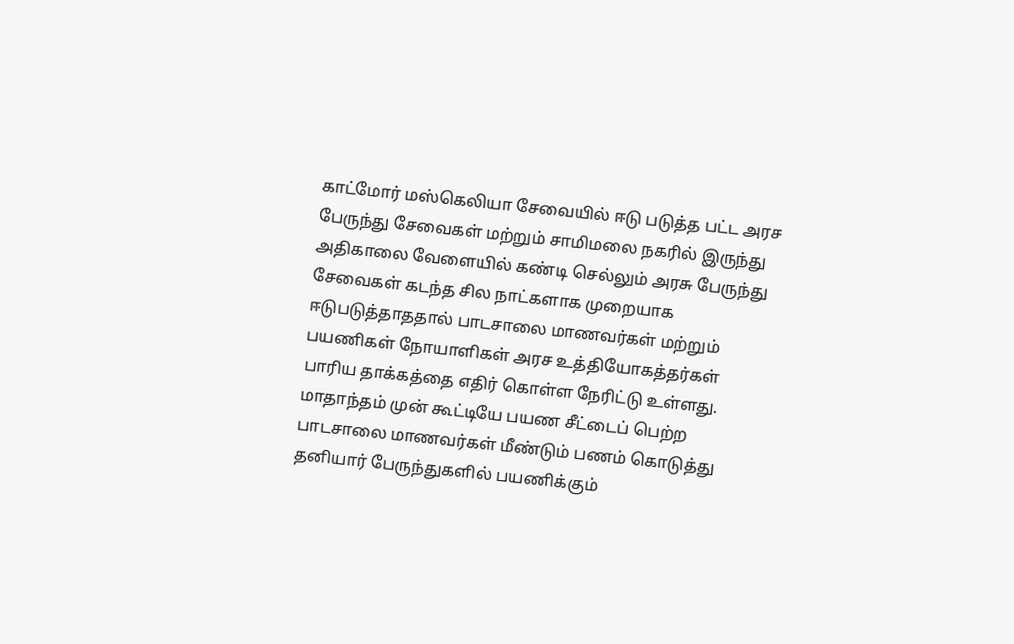காட்மோர் மஸ்கெலியா சேவையில் ஈடு படுத்த பட்ட அரச பேருந்து சேவைகள் மற்றும் சாமிமலை நகரில் இருந்து அதிகாலை வேளையில் கண்டி செல்லும் அரசு பேருந்து சேவைகள் கடந்த சில நாட்களாக முறையாக ஈடுபடுத்தாததால் பாடசாலை மாணவர்கள் மற்றும் பயணிகள் நோயாளிகள் அரச உத்தியோகத்தர்கள் பாரிய தாக்கத்தை எதிர் கொள்ள நேரிட்டு உள்ளது.
மாதாந்தம் முன் கூட்டியே பயண சீட்டைப் பெற்ற பாடசாலை மாணவர்கள் மீண்டும் பணம் கொடுத்து தனியார் பேருந்துகளில் பயணிக்கும்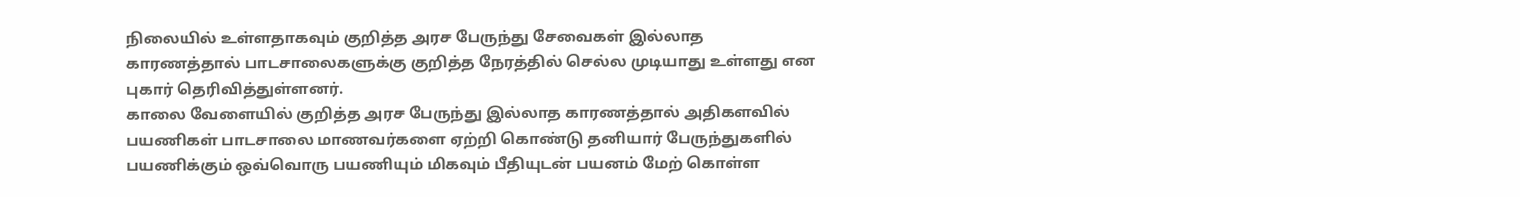நிலையில் உள்ளதாகவும் குறித்த அரச பேருந்து சேவைகள் இல்லாத காரணத்தால் பாடசாலைகளுக்கு குறித்த நேரத்தில் செல்ல முடியாது உள்ளது என புகார் தெரிவித்துள்ளனர்.
காலை வேளையில் குறித்த அரச பேருந்து இல்லாத காரணத்தால் அதிகளவில் பயணிகள் பாடசாலை மாணவர்களை ஏற்றி கொண்டு தனியார் பேருந்துகளில் பயணிக்கும் ஒவ்வொரு பயணியும் மிகவும் பீதியுடன் பயனம் மேற் கொள்ள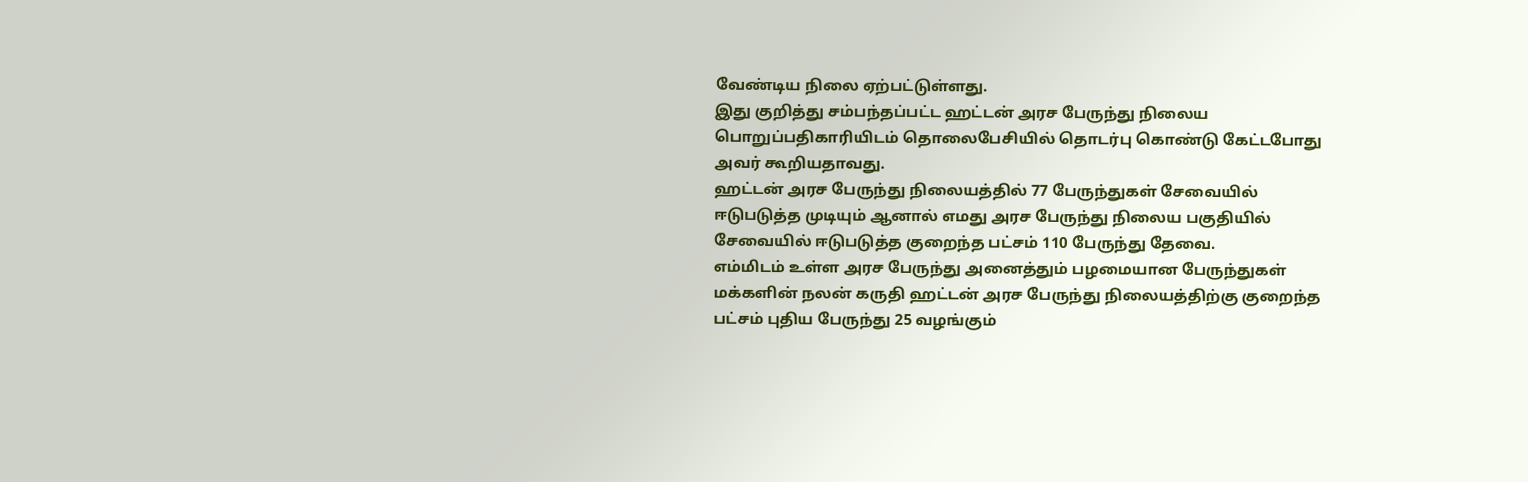வேண்டிய நிலை ஏற்பட்டுள்ளது.
இது குறித்து சம்பந்தப்பட்ட ஹட்டன் அரச பேருந்து நிலைய பொறுப்பதிகாரியிடம் தொலைபேசியில் தொடர்பு கொண்டு கேட்டபோது அவர் கூறியதாவது.
ஹட்டன் அரச பேருந்து நிலையத்தில் 77 பேருந்துகள் சேவையில் ஈடுபடுத்த முடியும் ஆனால் எமது அரச பேருந்து நிலைய பகுதியில் சேவையில் ஈடுபடுத்த குறைந்த பட்சம் 110 பேருந்து தேவை.
எம்மிடம் உள்ள அரச பேருந்து அனைத்தும் பழமையான பேருந்துகள் மக்களின் நலன் கருதி ஹட்டன் அரச பேருந்து நிலையத்திற்கு குறைந்த பட்சம் புதிய பேருந்து 25 வழங்கும்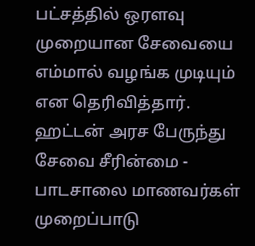பட்சத்தில் ஒரளவு முறையான சேவையை எம்மால் வழங்க முடியும் என தெரிவித்தார்.
ஹட்டன் அரச பேருந்து சேவை சீரின்மை - பாடசாலை மாணவர்கள் முறைப்பாடு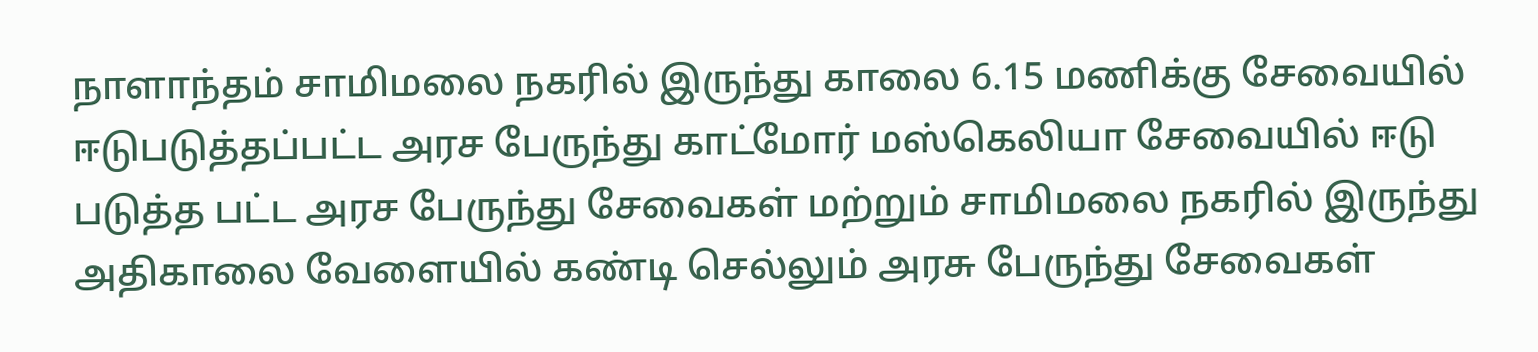நாளாந்தம் சாமிமலை நகரில் இருந்து காலை 6.15 மணிக்கு சேவையில் ஈடுபடுத்தப்பட்ட அரச பேருந்து காட்மோர் மஸ்கெலியா சேவையில் ஈடு படுத்த பட்ட அரச பேருந்து சேவைகள் மற்றும் சாமிமலை நகரில் இருந்து அதிகாலை வேளையில் கண்டி செல்லும் அரசு பேருந்து சேவைகள்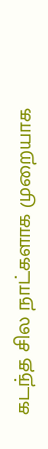கடந்த சில நாட்களாக முறையாக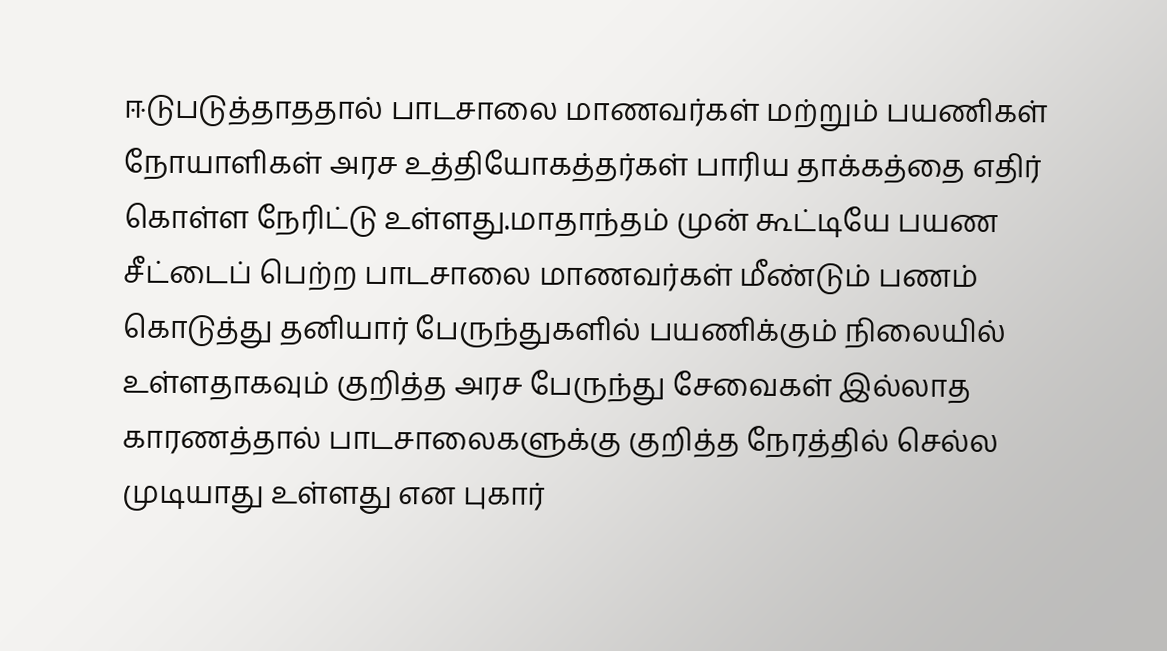ஈடுபடுத்தாததால் பாடசாலை மாணவர்கள் மற்றும் பயணிகள் நோயாளிகள் அரச உத்தியோகத்தர்கள் பாரிய தாக்கத்தை எதிர் கொள்ள நேரிட்டு உள்ளது.மாதாந்தம் முன் கூட்டியே பயண சீட்டைப் பெற்ற பாடசாலை மாணவர்கள் மீண்டும் பணம் கொடுத்து தனியார் பேருந்துகளில் பயணிக்கும் நிலையில் உள்ளதாகவும் குறித்த அரச பேருந்து சேவைகள் இல்லாத காரணத்தால் பாடசாலைகளுக்கு குறித்த நேரத்தில் செல்ல முடியாது உள்ளது என புகார்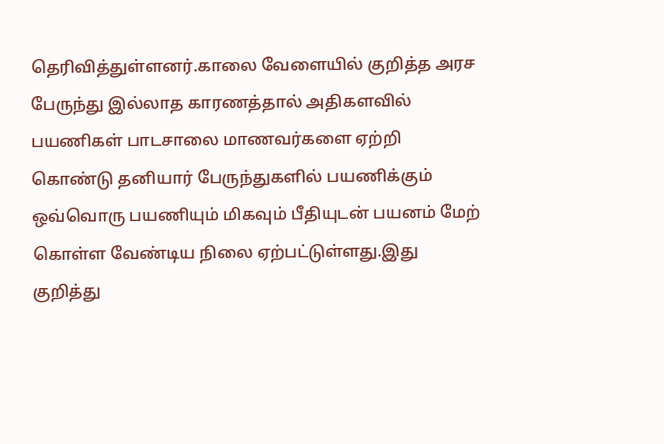தெரிவித்துள்ளனர்.காலை வேளையில் குறித்த அரச பேருந்து இல்லாத காரணத்தால் அதிகளவில் பயணிகள் பாடசாலை மாணவர்களை ஏற்றி கொண்டு தனியார் பேருந்துகளில் பயணிக்கும் ஒவ்வொரு பயணியும் மிகவும் பீதியுடன் பயனம் மேற் கொள்ள வேண்டிய நிலை ஏற்பட்டுள்ளது.இது குறித்து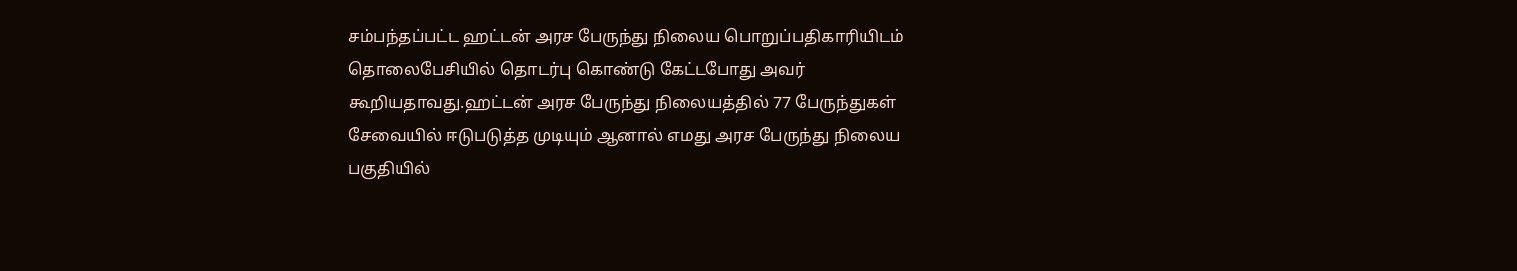சம்பந்தப்பட்ட ஹட்டன் அரச பேருந்து நிலைய பொறுப்பதிகாரியிடம் தொலைபேசியில் தொடர்பு கொண்டு கேட்டபோது அவர் கூறியதாவது.ஹட்டன் அரச பேருந்து நிலையத்தில் 77 பேருந்துகள் சேவையில் ஈடுபடுத்த முடியும் ஆனால் எமது அரச பேருந்து நிலைய பகுதியில்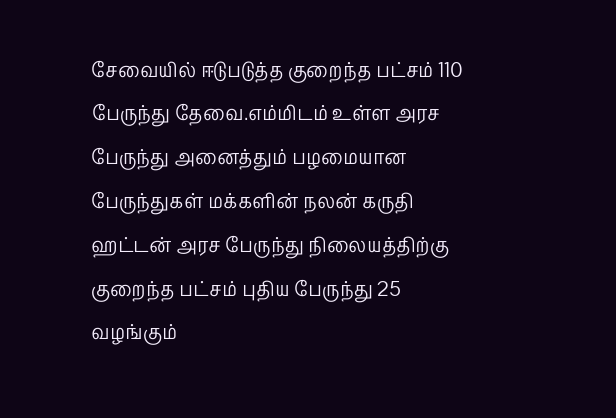சேவையில் ஈடுபடுத்த குறைந்த பட்சம் 110 பேருந்து தேவை.எம்மிடம் உள்ள அரச பேருந்து அனைத்தும் பழமையான பேருந்துகள் மக்களின் நலன் கருதி ஹட்டன் அரச பேருந்து நிலையத்திற்கு குறைந்த பட்சம் புதிய பேருந்து 25 வழங்கும்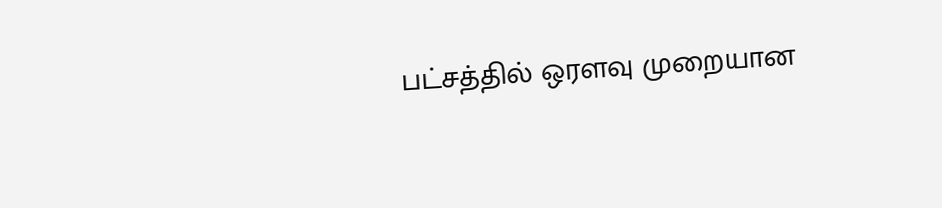பட்சத்தில் ஒரளவு முறையான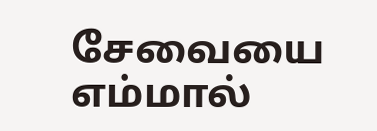சேவையை எம்மால்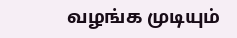வழங்க முடியும்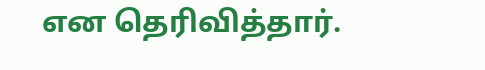என தெரிவித்தார்.